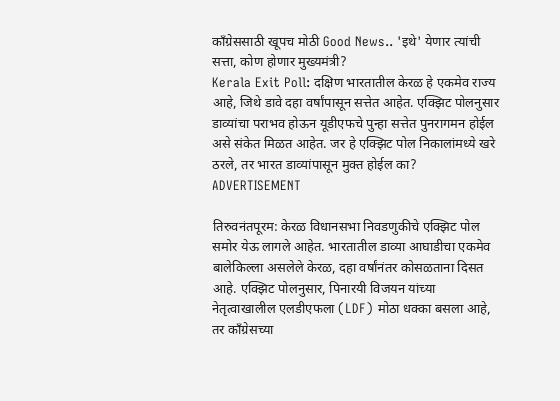काँग्रेससाठी खूपच मोठी Good News.. 'इथे' येणार त्यांची सत्ता, कोण होणार मुख्यमंत्री?
Kerala Exit Poll: दक्षिण भारतातील केरळ हे एकमेव राज्य आहे, जिथे डावे दहा वर्षांपासून सत्तेत आहेत. एक्झिट पोलनुसार डाव्यांचा पराभव होऊन यूडीएफचे पुन्हा सत्तेत पुनरागमन होईल असे संकेत मिळत आहेत. जर हे एक्झिट पोल निकालांमध्ये खरे ठरले, तर भारत डाव्यांपासून मुक्त होईल का?
ADVERTISEMENT

तिरुवनंतपूरम: केरळ विधानसभा निवडणुकीचे एक्झिट पोल समोर येऊ लागले आहेत. भारतातील डाव्या आघाडीचा एकमेव बालेकिल्ला असलेले केरळ, दहा वर्षांनंतर कोसळताना दिसत आहे. एक्झिट पोलनुसार, पिनारयी विजयन यांच्या नेतृत्वाखालील एलडीएफला (LDF) मोठा धक्का बसला आहे, तर काँग्रेसच्या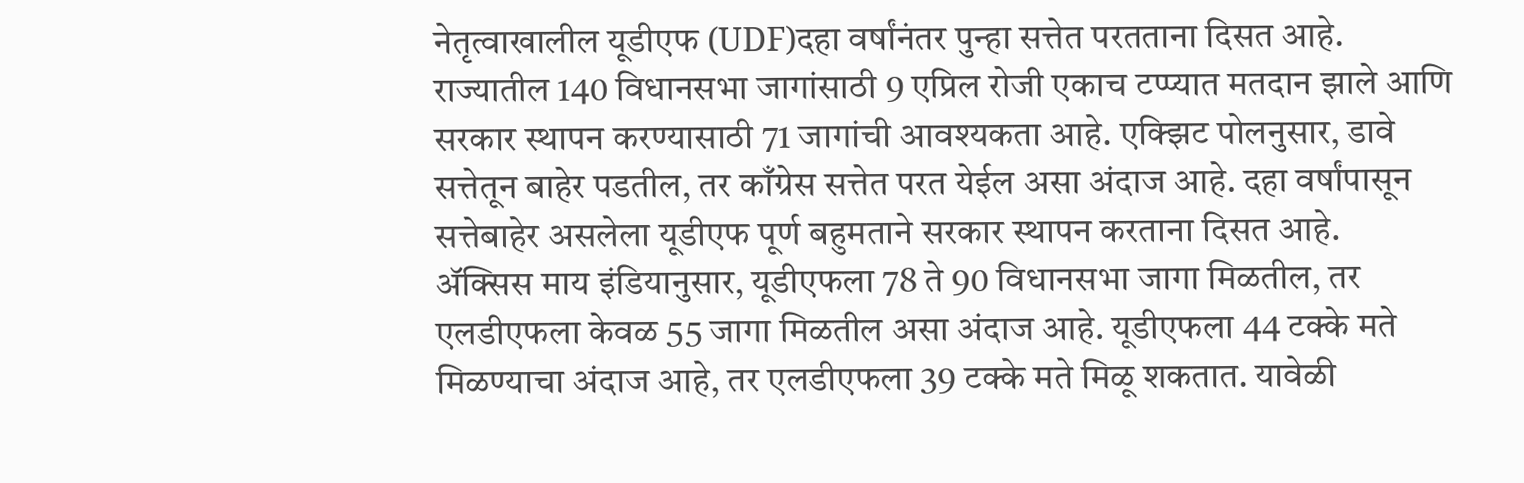नेतृत्वाखालील यूडीएफ (UDF)दहा वर्षांनंतर पुन्हा सत्तेत परतताना दिसत आहे.
राज्यातील 140 विधानसभा जागांसाठी 9 एप्रिल रोजी एकाच टप्प्यात मतदान झाले आणि सरकार स्थापन करण्यासाठी 71 जागांची आवश्यकता आहे. एक्झिट पोलनुसार, डावे सत्तेतून बाहेर पडतील, तर काँग्रेस सत्तेत परत येईल असा अंदाज आहे. दहा वर्षांपासून सत्तेबाहेर असलेला यूडीएफ पूर्ण बहुमताने सरकार स्थापन करताना दिसत आहे.
ॲक्सिस माय इंडियानुसार, यूडीएफला 78 ते 90 विधानसभा जागा मिळतील, तर एलडीएफला केवळ 55 जागा मिळतील असा अंदाज आहे. यूडीएफला 44 टक्के मते मिळण्याचा अंदाज आहे, तर एलडीएफला 39 टक्के मते मिळू शकतात. यावेळी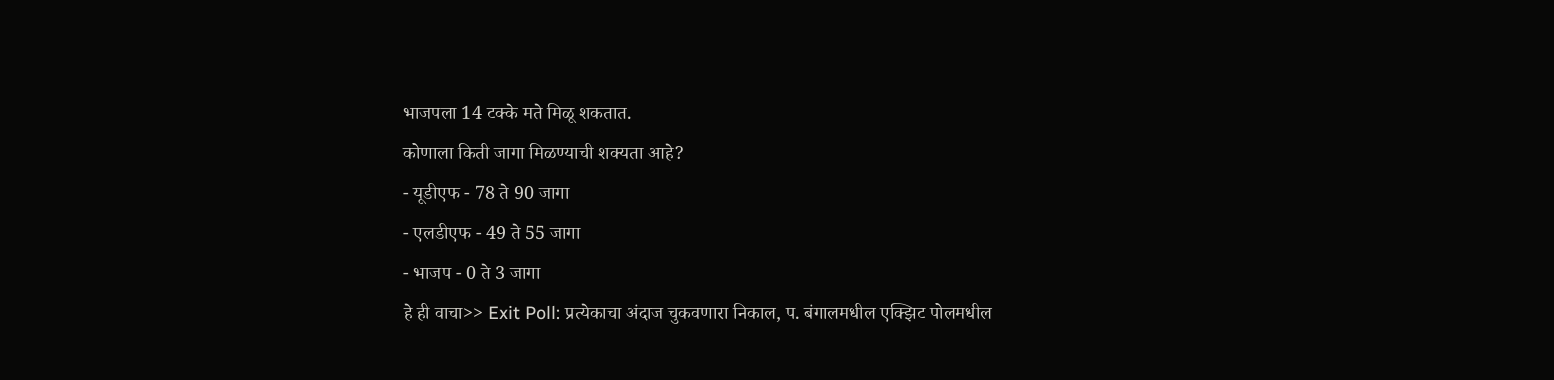भाजपला 14 टक्के मते मिळू शकतात.
कोणाला किती जागा मिळण्याची शक्यता आहे?
- यूडीएफ - 78 ते 90 जागा
- एलडीएफ - 49 ते 55 जागा
- भाजप - 0 ते 3 जागा
हे ही वाचा>> Exit Poll: प्रत्येकाचा अंदाज चुकवणारा निकाल, प. बंगालमधील एक्झिट पोलमधील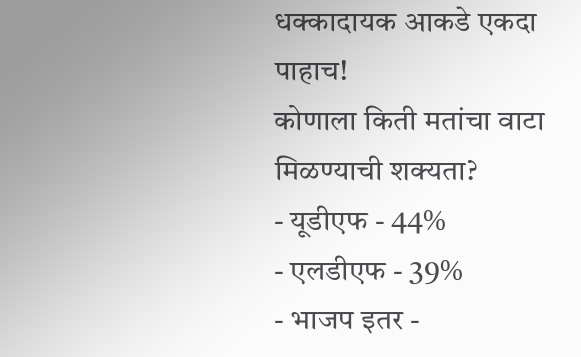धक्कादायक आकडे एकदा पाहाच!
कोणाला किती मतांचा वाटा मिळण्याची शक्यता?
- यूडीएफ - 44%
- एलडीएफ - 39%
- भाजप इतर -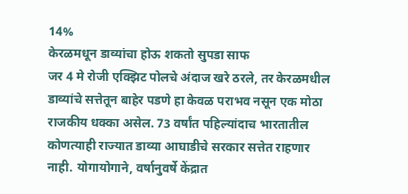14%
केरळमधून डाव्यांचा होऊ शकतो सुपडा साफ
जर 4 मे रोजी एक्झिट पोलचे अंदाज खरे ठरले, तर केरळमधील डाव्यांचे सत्तेतून बाहेर पडणे हा केवळ पराभव नसून एक मोठा राजकीय धक्का असेल. 73 वर्षांत पहिल्यांदाच भारतातील कोणत्याही राज्यात डाव्या आघाडीचे सरकार सत्तेत राहणार नाही. योगायोगाने, वर्षानुवर्षे केंद्रात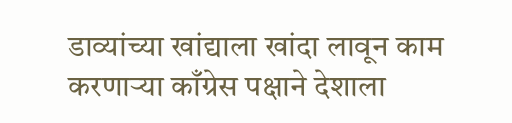डाव्यांच्या खांद्याला खांदा लावून काम करणाऱ्या काँग्रेस पक्षाने देशाला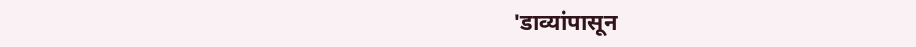'डाव्यांपासून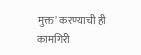मुक्त' करण्याची ही कामगिरी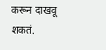करून दाखवू शकतं.